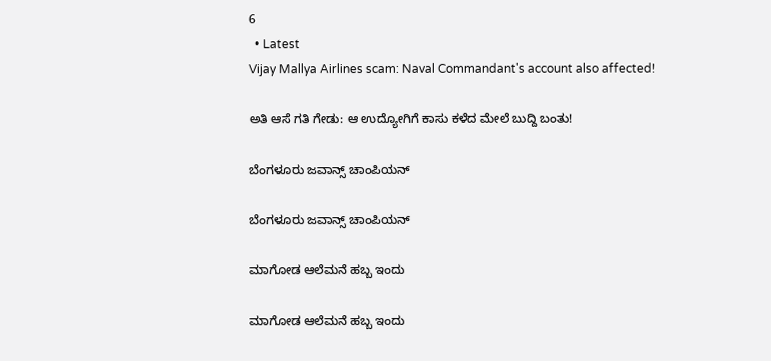6
  • Latest
Vijay Mallya Airlines scam: Naval Commandant's account also affected!

ಅತಿ ಆಸೆ ಗತಿ ಗೇಡು: ಆ ಉದ್ಯೋಗಿಗೆ ಕಾಸು ಕಳೆದ ಮೇಲೆ ಬುದ್ದಿ ಬಂತು!

ಬೆಂಗಳೂರು ಜವಾನ್ಸ್ ಚಾಂಪಿಯನ್

ಬೆಂಗಳೂರು ಜವಾನ್ಸ್ ಚಾಂಪಿಯನ್

ಮಾಗೋಡ ಆಲೆಮನೆ ಹಬ್ಬ ಇಂದು

ಮಾಗೋಡ ಆಲೆಮನೆ ಹಬ್ಬ ಇಂದು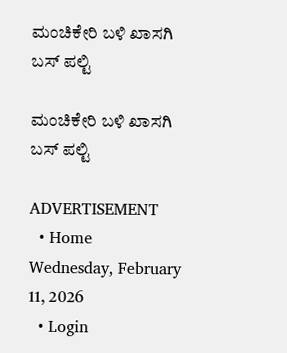ಮಂಚಿಕೇರಿ‌ ಬಳಿ ಖಾಸಗಿ ಬಸ್ ಪಲ್ಟಿ

ಮಂಚಿಕೇರಿ‌ ಬಳಿ ಖಾಸಗಿ ಬಸ್ ಪಲ್ಟಿ

ADVERTISEMENT
  • Home
Wednesday, February 11, 2026
  • Login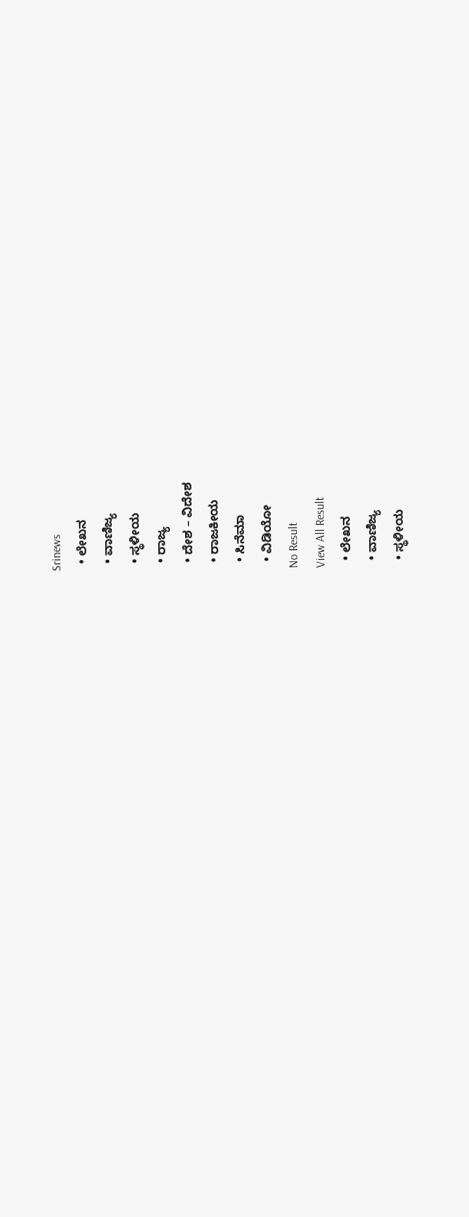Srinews
  • ಲೇಖನ
  • ವಾಣಿಜ್ಯ
  • ಸ್ಥಳೀಯ
  • ರಾಜ್ಯ
  • ದೇಶ – ವಿದೇಶ
  • ರಾಜಕೀಯ
  • ಸಿನೆಮಾ
  • ವಿಡಿಯೋ
No Result
View All Result
  • ಲೇಖನ
  • ವಾಣಿಜ್ಯ
  • ಸ್ಥಳೀಯ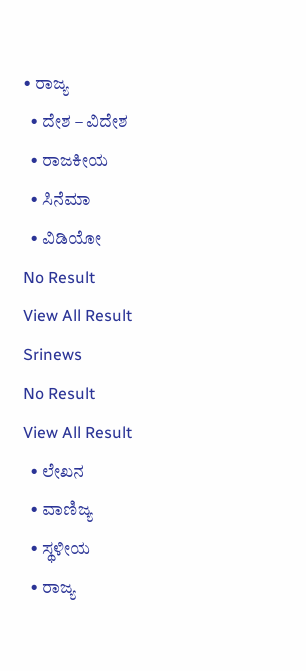• ರಾಜ್ಯ
  • ದೇಶ – ವಿದೇಶ
  • ರಾಜಕೀಯ
  • ಸಿನೆಮಾ
  • ವಿಡಿಯೋ
No Result
View All Result
Srinews
No Result
View All Result
  • ಲೇಖನ
  • ವಾಣಿಜ್ಯ
  • ಸ್ಥಳೀಯ
  • ರಾಜ್ಯ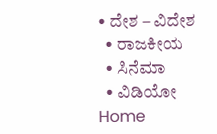• ದೇಶ – ವಿದೇಶ
  • ರಾಜಕೀಯ
  • ಸಿನೆಮಾ
  • ವಿಡಿಯೋ
Home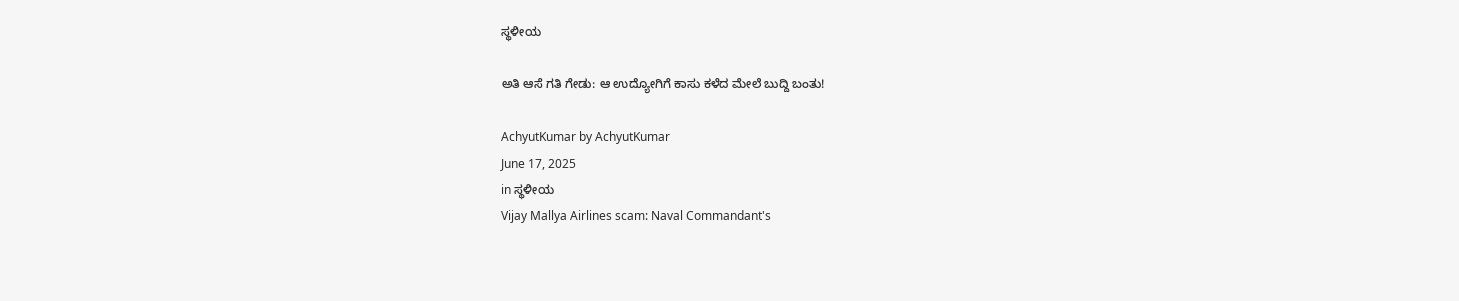ಸ್ಥಳೀಯ

ಅತಿ ಆಸೆ ಗತಿ ಗೇಡು: ಆ ಉದ್ಯೋಗಿಗೆ ಕಾಸು ಕಳೆದ ಮೇಲೆ ಬುದ್ದಿ ಬಂತು!

AchyutKumar by AchyutKumar
June 17, 2025
in ಸ್ಥಳೀಯ
Vijay Mallya Airlines scam: Naval Commandant's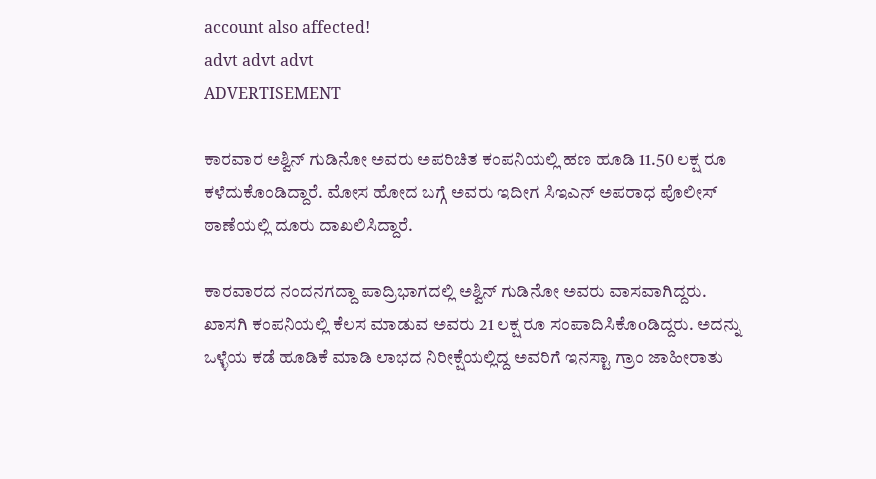account also affected!
advt advt advt
ADVERTISEMENT

ಕಾರವಾರ ಅಶ್ವಿನ್ ಗುಡಿನೋ ಅವರು ಅಪರಿಚಿತ ಕಂಪನಿಯಲ್ಲಿ ಹಣ ಹೂಡಿ 11.50 ಲಕ್ಷ ರೂ ಕಳೆದುಕೊಂಡಿದ್ದಾರೆ. ಮೋಸ ಹೋದ ಬಗ್ಗೆ ಅವರು ಇದೀಗ ಸಿಇಎನ್ ಅಪರಾಧ ಪೊಲೀಸ್ ಠಾಣೆಯಲ್ಲಿ ದೂರು ದಾಖಲಿಸಿದ್ದಾರೆ.

ಕಾರವಾರದ ನಂದನಗದ್ದಾ ಪಾದ್ರಿಭಾಗದಲ್ಲಿ ಅಶ್ವಿನ್ ಗುಡಿನೋ ಅವರು ವಾಸವಾಗಿದ್ದರು. ಖಾಸಗಿ ಕಂಪನಿಯಲ್ಲಿ ಕೆಲಸ ಮಾಡುವ ಅವರು 21 ಲಕ್ಷ ರೂ ಸಂಪಾದಿಸಿಕೊoಡಿದ್ದರು. ಅದನ್ನು ಒಳ್ಳೆಯ ಕಡೆ ಹೂಡಿಕೆ ಮಾಡಿ ಲಾಭದ ನಿರೀಕ್ಷೆಯಲ್ಲಿದ್ದ ಅವರಿಗೆ ಇನಸ್ಟಾ ಗ್ರಾಂ ಜಾಹೀರಾತು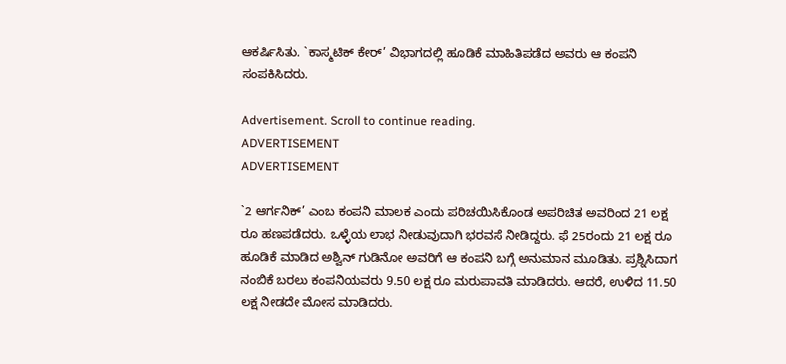ಆಕರ್ಷಿಸಿತು. `ಕಾಸ್ಮಟಿಕ್ ಕೇರ್’ ವಿಭಾಗದಲ್ಲಿ ಹೂಡಿಕೆ ಮಾಹಿತಿಪಡೆದ ಅವರು ಆ ಕಂಪನಿ ಸಂಪಕಿಸಿದರು.

Advertisement. Scroll to continue reading.
ADVERTISEMENT
ADVERTISEMENT

`2 ಆರ್ಗನಿಕ್’ ಎಂಬ ಕಂಪನಿ ಮಾಲಕ ಎಂದು ಪರಿಚಯಿಸಿಕೊಂಡ ಅಪರಿಚಿತ ಅವರಿಂದ 21 ಲಕ್ಷ ರೂ ಹಣಪಡೆದರು. ಒಳ್ಳೆಯ ಲಾಭ ನೀಡುವುದಾಗಿ ಭರವಸೆ ನೀಡಿದ್ದರು. ಫೆ 25ರಂದು 21 ಲಕ್ಷ ರೂ ಹೂಡಿಕೆ ಮಾಡಿದ ಅಶ್ವಿನ್ ಗುಡಿನೋ ಅವರಿಗೆ ಆ ಕಂಪನಿ ಬಗ್ಗೆ ಅನುಮಾನ ಮೂಡಿತು. ಪ್ರಶ್ನಿಸಿದಾಗ ನಂಬಿಕೆ ಬರಲು ಕಂಪನಿಯವರು 9.50 ಲಕ್ಷ ರೂ ಮರುಪಾವತಿ ಮಾಡಿದರು. ಆದರೆ, ಉಳಿದ 11.50 ಲಕ್ಷ ನೀಡದೇ ಮೋಸ ಮಾಡಿದರು.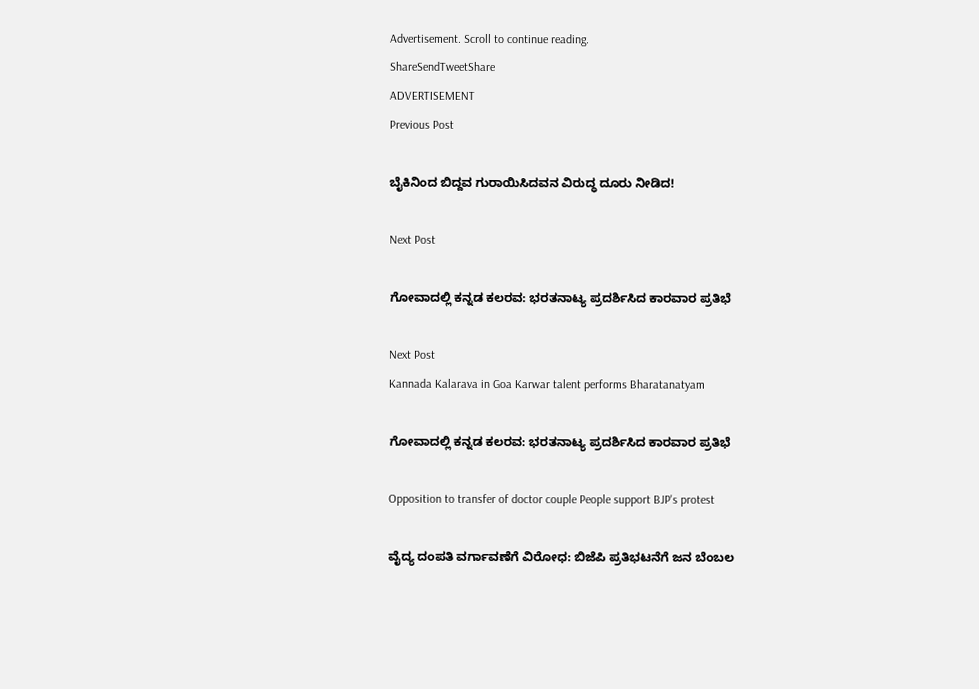Advertisement. Scroll to continue reading.
ShareSendTweetShare
ADVERTISEMENT
Previous Post

ಬೈಕಿನಿಂದ ಬಿದ್ದವ ಗುರಾಯಿಸಿದವನ ವಿರುದ್ಧ ದೂರು ನೀಡಿದ!

Next Post

ಗೋವಾದಲ್ಲಿ ಕನ್ನಡ ಕಲರವ: ಭರತನಾಟ್ಯ ಪ್ರದರ್ಶಿಸಿದ ಕಾರವಾರ ಪ್ರತಿಭೆ

Next Post
Kannada Kalarava in Goa Karwar talent performs Bharatanatyam

ಗೋವಾದಲ್ಲಿ ಕನ್ನಡ ಕಲರವ: ಭರತನಾಟ್ಯ ಪ್ರದರ್ಶಿಸಿದ ಕಾರವಾರ ಪ್ರತಿಭೆ

Opposition to transfer of doctor couple People support BJP's protest

ವೈದ್ಯ ದಂಪತಿ ವರ್ಗಾವಣೆಗೆ ವಿರೋಧ: ಬಿಜೆಪಿ ಪ್ರತಿಭಟನೆಗೆ ಜನ ಬೆಂಬಲ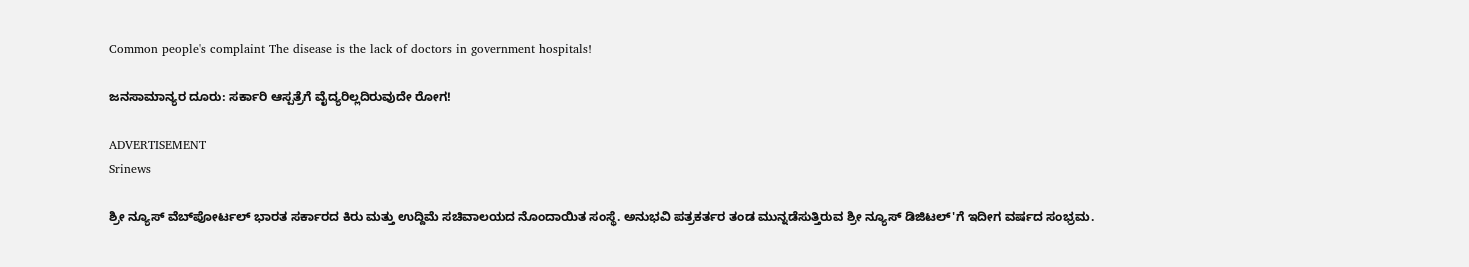Common people's complaint The disease is the lack of doctors in government hospitals!

ಜನಸಾಮಾನ್ಯರ ದೂರು: ಸರ್ಕಾರಿ ಆಸ್ಪತ್ರೆಗೆ ವೈದ್ಯರಿಲ್ಲದಿರುವುದೇ ರೋಗ!

ADVERTISEMENT
Srinews

ಶ್ರೀ ನ್ಯೂಸ್ ವೆಬ್‌ಪೋರ್ಟಲ್ ಭಾರತ ಸರ್ಕಾರದ ಕಿರು ಮತ್ತು ಉದ್ದಿಮೆ ಸಚಿವಾಲಯದ ನೊಂದಾಯಿತ ಸಂಸ್ಥೆ. ಅನುಭವಿ ಪತ್ರಕರ್ತರ ತಂಡ ಮುನ್ನಡೆಸುತ್ತಿರುವ ಶ್ರೀ ನ್ಯೂಸ್ ಡಿಜಿಟಲ್'ಗೆ ಇದೀಗ ವರ್ಷದ ಸಂಭ್ರಮ.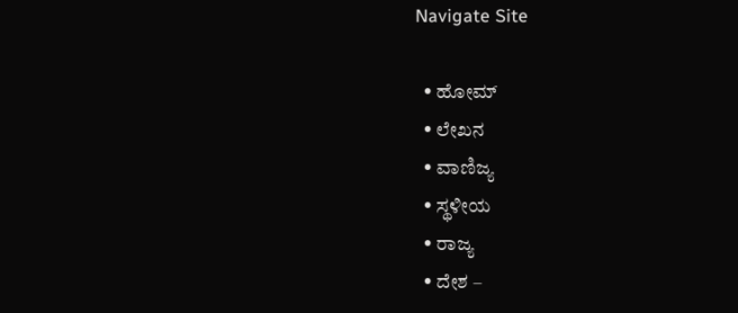Navigate Site

  • ಹೋಮ್
  • ಲೇಖನ
  • ವಾಣಿಜ್ಯ
  • ಸ್ಥಳೀಯ
  • ರಾಜ್ಯ
  • ದೇಶ –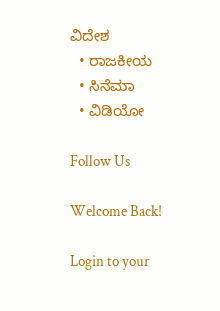ವಿದೇಶ
  • ರಾಜಕೀಯ
  • ಸಿನೆಮಾ
  • ವಿಡಿಯೋ

Follow Us

Welcome Back!

Login to your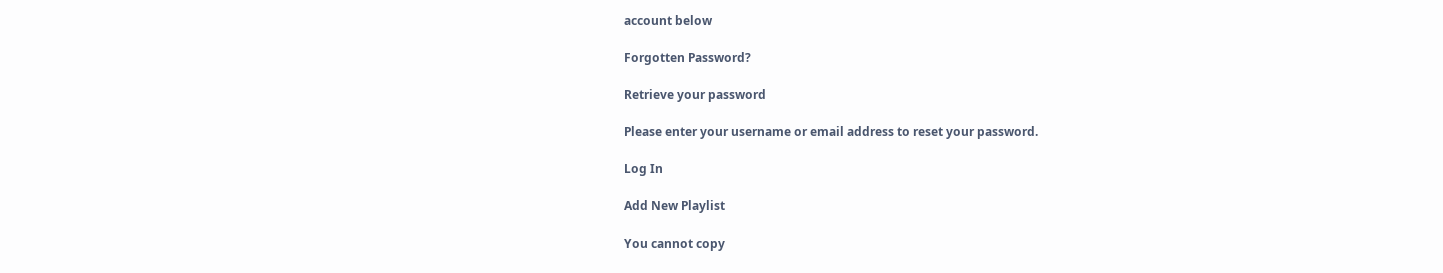account below

Forgotten Password?

Retrieve your password

Please enter your username or email address to reset your password.

Log In

Add New Playlist

You cannot copy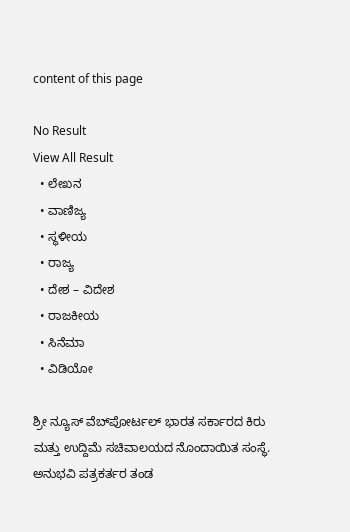content of this page

No Result
View All Result
  • ಲೇಖನ
  • ವಾಣಿಜ್ಯ
  • ಸ್ಥಳೀಯ
  • ರಾಜ್ಯ
  • ದೇಶ – ವಿದೇಶ
  • ರಾಜಕೀಯ
  • ಸಿನೆಮಾ
  • ವಿಡಿಯೋ

ಶ್ರೀ ನ್ಯೂಸ್ ವೆಬ್‌ಪೋರ್ಟಲ್ ಭಾರತ ಸರ್ಕಾರದ ಕಿರು ಮತ್ತು ಉದ್ದಿಮೆ ಸಚಿವಾಲಯದ ನೊಂದಾಯಿತ ಸಂಸ್ಥೆ. ಅನುಭವಿ ಪತ್ರಕರ್ತರ ತಂಡ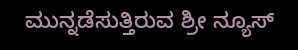ಮುನ್ನಡೆಸುತ್ತಿರುವ ಶ್ರೀ ನ್ಯೂಸ್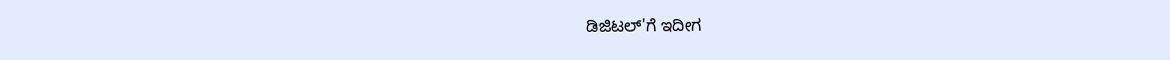ಡಿಜಿಟಲ್'ಗೆ ಇದೀಗ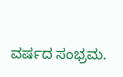ವರ್ಷದ ಸಂಭ್ರಮ.